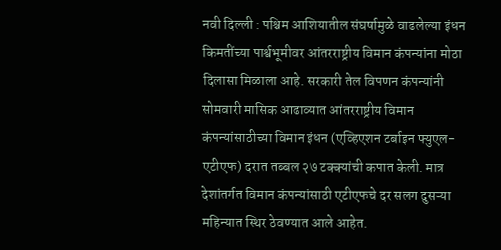नवी दिल्ली : पश्चिम आशियातील संघर्षामुळे वाढलेल्या इंधन किमतींच्या पार्श्वभूमीवर आंतरराष्ट्रीय विमान कंपन्यांना मोठा दिलासा मिळाला आहे. सरकारी तेल विपणन कंपन्यांनी सोमवारी मासिक आढाव्यात आंतरराष्ट्रीय विमान कंपन्यांसाठीच्या विमान इंधन (एव्हिएशन टर्बाइन फ्युएल-एटीएफ) दरात तब्बल २७ टक्क्यांची कपात केली. मात्र देशांतर्गत विमान कंपन्यांसाठी एटीएफचे दर सलग दुसऱ्या महिन्यात स्थिर ठेवण्यात आले आहेत.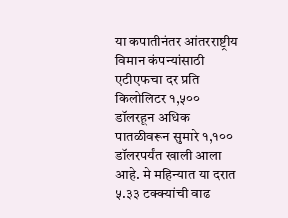या कपातीनंतर आंतरराष्ट्रीय विमान कंपन्यांसाठी एटीएफचा दर प्रति किलोलिटर १,५०० डॉलरहून अधिक पातळीवरून सुमारे १,१०० डॉलरपर्यंत खाली आला आहे. मे महिन्यात या दरात ५.३३ टक्क्यांची वाढ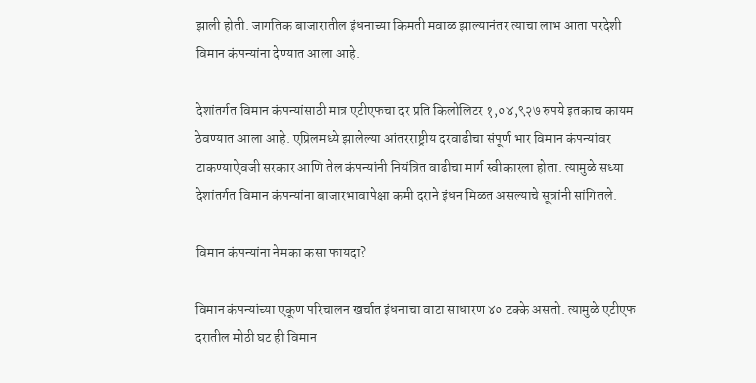झाली होती. जागतिक बाजारातील इंधनाच्या किमती मवाळ झाल्यानंतर त्याचा लाभ आता परदेशी विमान कंपन्यांना देण्यात आला आहे.

देशांतर्गत विमान कंपन्यांसाठी मात्र एटीएफचा दर प्रति किलोलिटर १,०४,९२७ रुपये इतकाच कायम ठेवण्यात आला आहे. एप्रिलमध्ये झालेल्या आंतरराष्ट्रीय दरवाढीचा संपूर्ण भार विमान कंपन्यांवर टाकण्याऐवजी सरकार आणि तेल कंपन्यांनी नियंत्रित वाढीचा मार्ग स्वीकारला होता. त्यामुळे सध्या देशांतर्गत विमान कंपन्यांना बाजारभावापेक्षा कमी दराने इंधन मिळत असल्याचे सूत्रांनी सांगितले.

विमान कंपन्यांना नेमका कसा फायदा?

विमान कंपन्यांच्या एकूण परिचालन खर्चात इंधनाचा वाटा साधारण ४० टक्के असतो. त्यामुळे एटीएफ दरातील मोठी घट ही विमान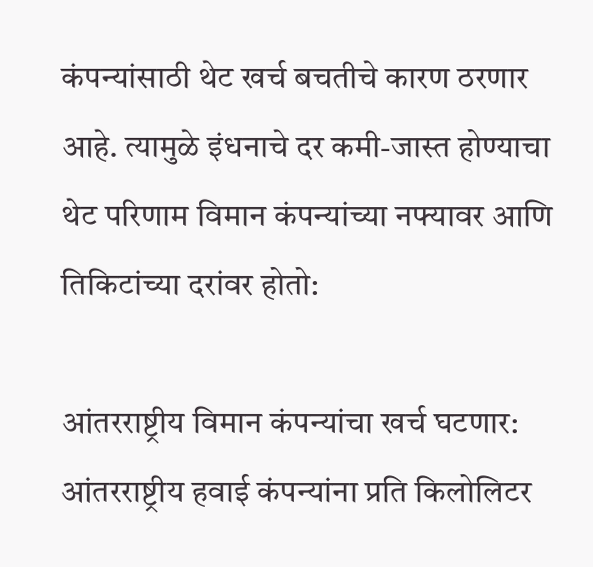कंपन्यांसाठी थेट खर्च बचतीचे कारण ठरणार आहे. त्यामुळे इंधनाचे दर कमी-जास्त होण्याचा थेट परिणाम विमान कंपन्यांच्या नफ्यावर आणि तिकिटांच्या दरांवर होतो:

आंतरराष्ट्रीय विमान कंपन्यांचा खर्च घटणार: आंतरराष्ट्रीय हवाई कंपन्यांना प्रति किलोलिटर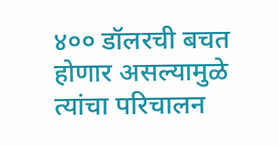४०० डॉलरची बचत होणार असल्यामुळे त्यांचा परिचालन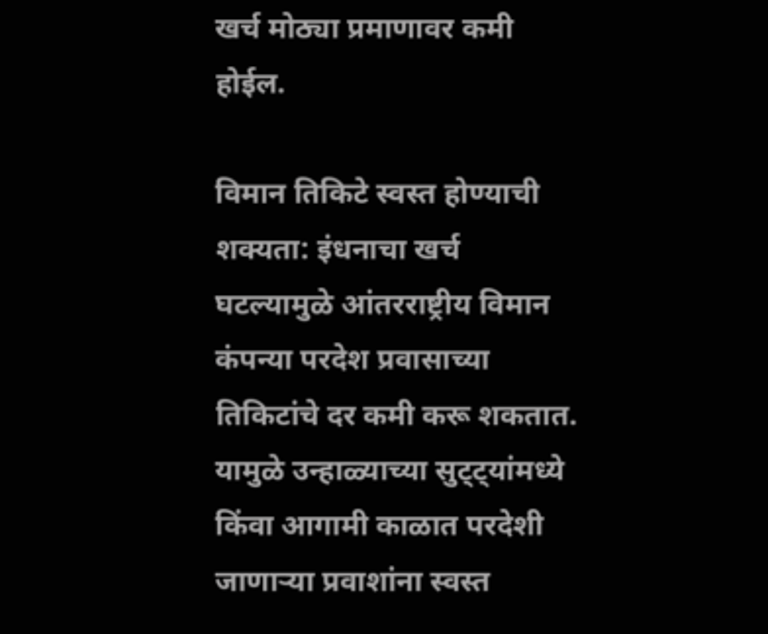खर्च मोठ्या प्रमाणावर कमी होईल.

विमान तिकिटे स्वस्त होण्याची शक्यता: इंधनाचा खर्च घटल्यामुळे आंतरराष्ट्रीय विमान कंपन्या परदेश प्रवासाच्या तिकिटांचे दर कमी करू शकतात. यामुळे उन्हाळ्याच्या सुट्ट्यांमध्ये किंवा आगामी काळात परदेशी जाणाऱ्या प्रवाशांना स्वस्त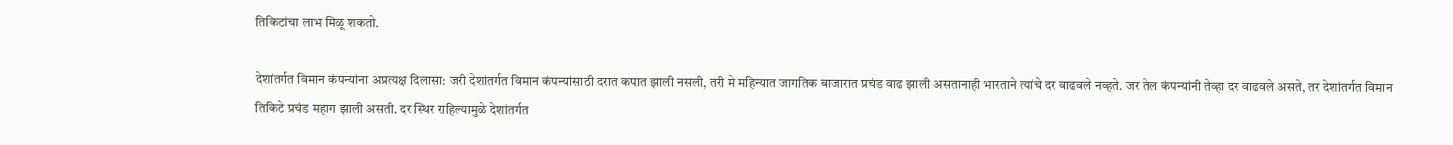तिकिटांचा लाभ मिळू शकतो.

देशांतर्गत विमान कंपन्यांना अप्रत्यक्ष दिलासा: जरी देशांतर्गत विमान कंपन्यांसाठी दरात कपात झाली नसली, तरी मे महिन्यात जागतिक बाजारात प्रचंड वाढ झाली असतानाही भारताने त्यांचे दर वाढवले नव्हते. जर तेल कंपन्यांनी तेव्हा दर वाढवले असते, तर देशांतर्गत विमान तिकिटे प्रचंड महाग झाली असती. दर स्थिर राहिल्यामुळे देशांतर्गत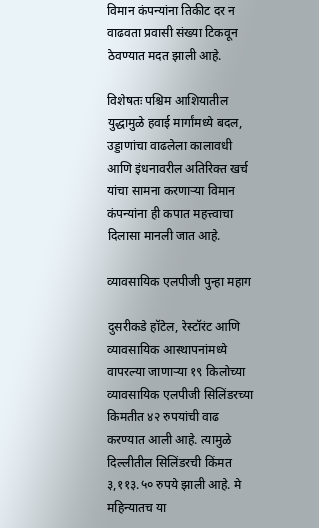विमान कंपन्यांना तिकीट दर न वाढवता प्रवासी संख्या टिकवून ठेवण्यात मदत झाली आहे.

विशेषतः पश्चिम आशियातील युद्धामुळे हवाई मार्गांमध्ये बदल, उड्डाणांचा वाढलेला कालावधी आणि इंधनावरील अतिरिक्त खर्च यांचा सामना करणाऱ्या विमान कंपन्यांना ही कपात महत्त्वाचा दिलासा मानली जात आहे.

व्यावसायिक एलपीजी पुन्हा महाग

दुसरीकडे हॉटेल, रेस्टॉरंट आणि व्यावसायिक आस्थापनांमध्ये वापरल्या जाणाऱ्या १९ किलोच्या व्यावसायिक एलपीजी सिलिंडरच्या किमतीत ४२ रुपयांची वाढ करण्यात आली आहे. त्यामुळे दिल्लीतील सिलिंडरची किंमत ३,११३.५० रुपये झाली आहे. मे महिन्यातच या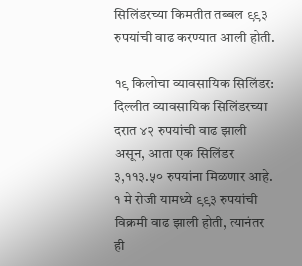सिलिंडरच्या किमतीत तब्बल ९९३ रुपयांची वाढ करण्यात आली होती.

१९ किलोचा व्यावसायिक सिलिंडर: दिल्लीत व्यावसायिक सिलिंडरच्या दरात ४२ रुपयांची वाढ झाली असून, आता एक सिलिंडर ३,११३.५० रुपयांना मिळणार आहे. १ मे रोजी यामध्ये ९९३ रुपयांची विक्रमी वाढ झाली होती, त्यानंतर ही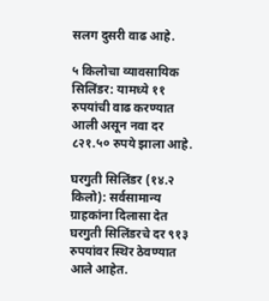सलग दुसरी वाढ आहे.

५ किलोचा व्यावसायिक सिलिंडर: यामध्ये ११ रुपयांची वाढ करण्यात आली असून नवा दर ८२१.५० रुपये झाला आहे.

घरगुती सिलिंडर (१४.२ किलो): सर्वसामान्य ग्राहकांना दिलासा देत घरगुती सिलिंडरचे दर ९१३ रुपयांवर स्थिर ठेवण्यात आले आहेत.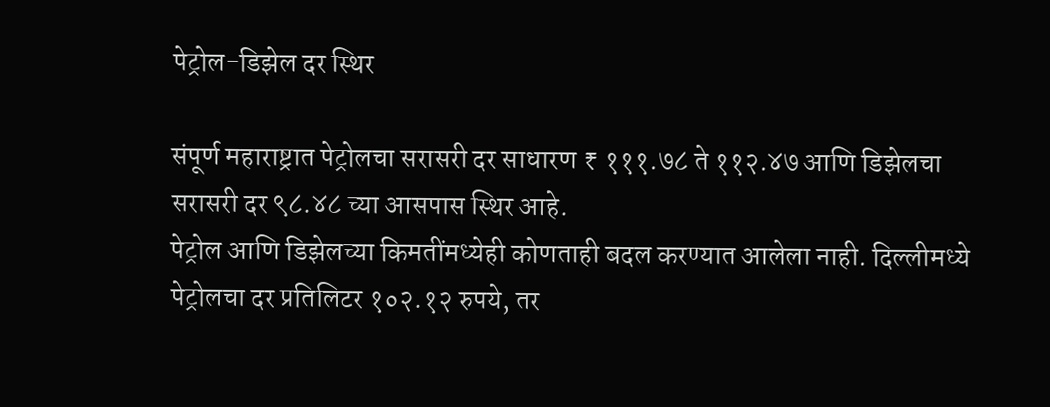पेट्रोल-डिझेल दर स्थिर

संपूर्ण महाराष्ट्रात पेट्रोलचा सरासरी दर साधारण ₹ १११.७८ ते ११२.४७ आणि डिझेलचा सरासरी दर ९८.४८ च्या आसपास स्थिर आहे.
पेट्रोल आणि डिझेलच्या किमतींमध्येही कोणताही बदल करण्यात आलेला नाही. दिल्लीमध्ये पेट्रोलचा दर प्रतिलिटर १०२.१२ रुपये, तर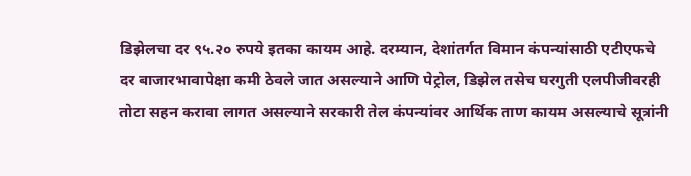डिझेलचा दर ९५.२० रुपये इतका कायम आहे. दरम्यान, देशांतर्गत विमान कंपन्यांसाठी एटीएफचे दर बाजारभावापेक्षा कमी ठेवले जात असल्याने आणि पेट्रोल, डिझेल तसेच घरगुती एलपीजीवरही तोटा सहन करावा लागत असल्याने सरकारी तेल कंपन्यांवर आर्थिक ताण कायम असल्याचे सूत्रांनी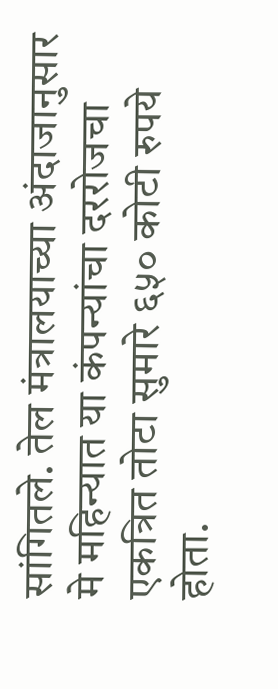सांगितले. तेल मंत्रालयाच्या अंदाजानुसार मे महिन्यात या कंपन्यांचा दररोजचा एकत्रित तोटा सुमारे ६५० कोटी रुपये होता.